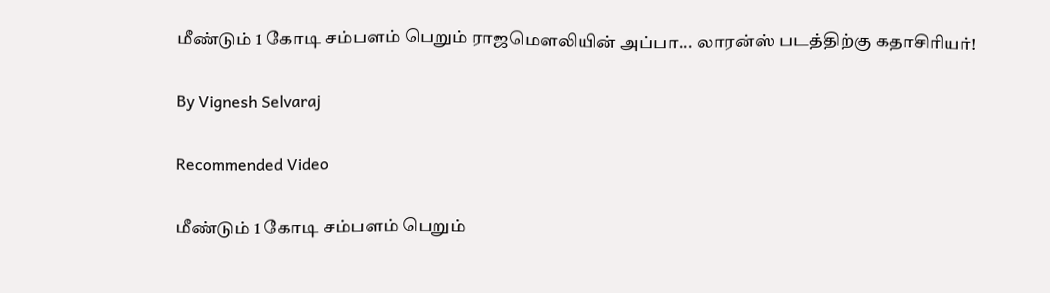மீண்டும் 1 கோடி சம்பளம் பெறும் ராஜமௌலியின் அப்பா... லாரன்ஸ் படத்திற்கு கதாசிரியர்!

By Vignesh Selvaraj

Recommended Video

மீண்டும் 1 கோடி சம்பளம் பெறும்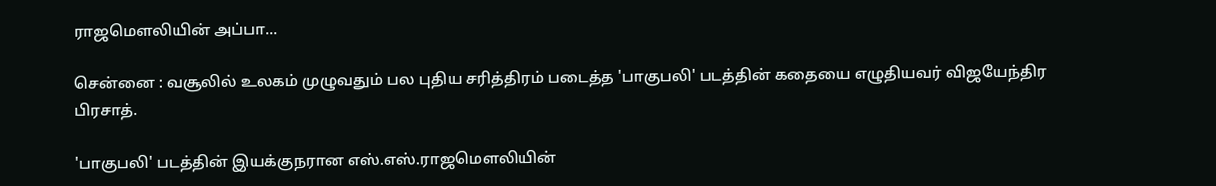ராஜமௌலியின் அப்பா...

சென்னை : வசூலில் உலகம் முழுவதும் பல புதிய சரித்திரம் படைத்த 'பாகுபலி' படத்தின் கதையை எழுதியவர் விஜயேந்திர பிரசாத்.

'பாகுபலி' படத்தின் இயக்குநரான எஸ்.எஸ்.ராஜமௌலியின்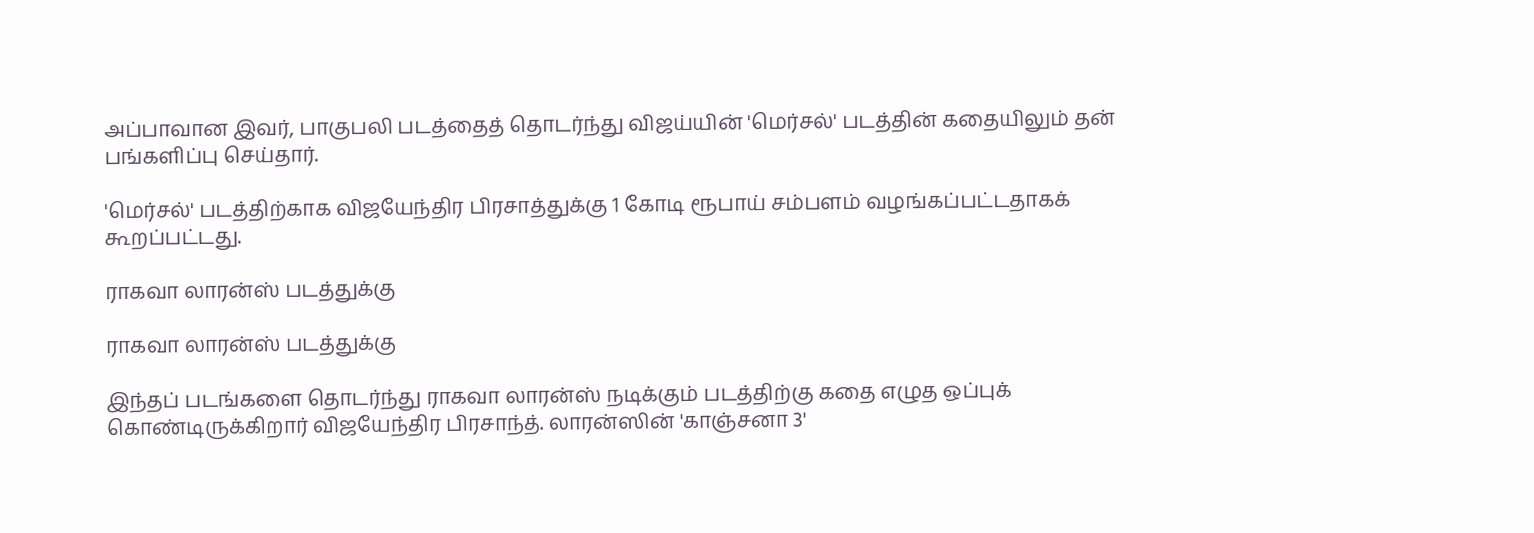அப்பாவான இவர், பாகுபலி படத்தைத் தொடர்ந்து விஜய்யின் 'மெர்சல்' படத்தின் கதையிலும் தன் பங்களிப்பு செய்தார்.

'மெர்சல்' படத்திற்காக விஜயேந்திர பிரசாத்துக்கு 1 கோடி ரூபாய் சம்பளம் வழங்கப்பட்டதாகக் கூறப்பட்டது.

ராகவா லாரன்ஸ் படத்துக்கு

ராகவா லாரன்ஸ் படத்துக்கு

இந்தப் படங்களை தொடர்ந்து ராகவா லாரன்ஸ் நடிக்கும் படத்திற்கு கதை எழுத ஒப்புக் கொண்டிருக்கிறார் விஜயேந்திர பிரசாந்த். லாரன்ஸின் 'காஞ்சனா 3'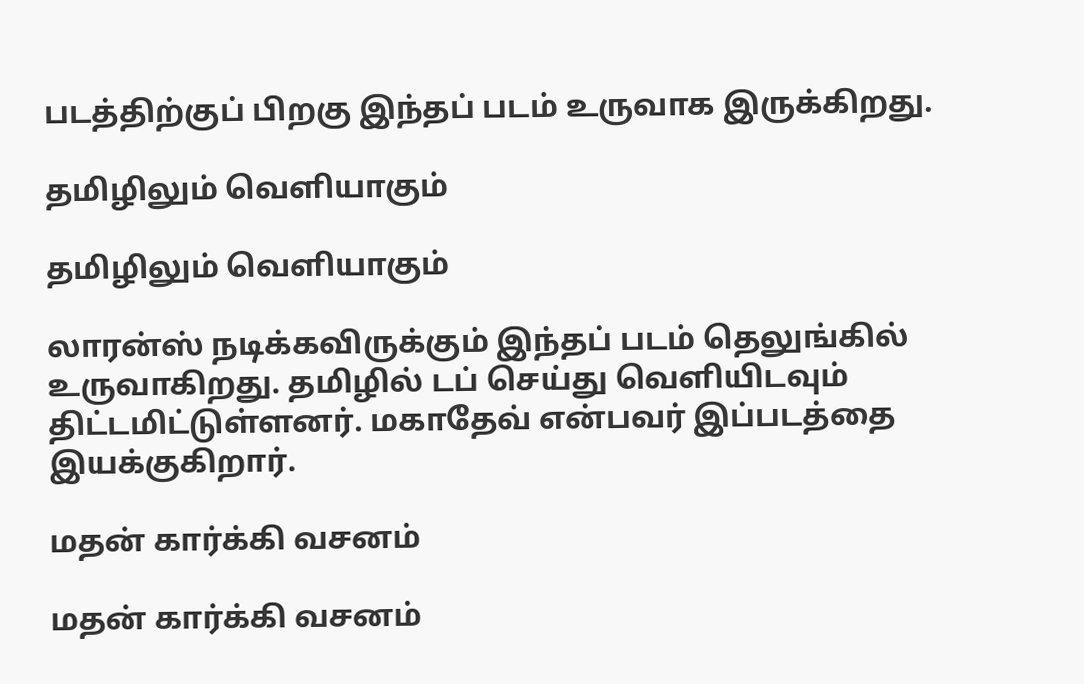படத்திற்குப் பிறகு இந்தப் படம் உருவாக இருக்கிறது.

தமிழிலும் வெளியாகும்

தமிழிலும் வெளியாகும்

லாரன்ஸ் நடிக்கவிருக்கும் இந்தப் படம் தெலுங்கில் உருவாகிறது. தமிழில் டப் செய்து வெளியிடவும் திட்டமிட்டுள்ளனர். மகாதேவ் என்பவர் இப்படத்தை இயக்குகிறார்.

மதன் கார்க்கி வசனம்

மதன் கார்க்கி வசனம்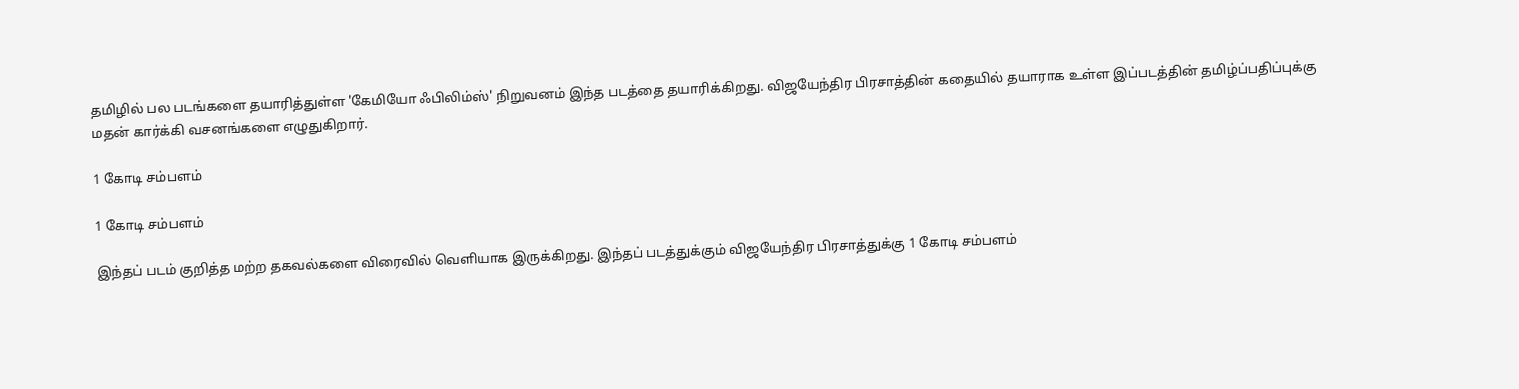தமிழில் பல படங்களை தயாரித்துள்ள 'கேமியோ ஃபிலிம்ஸ்' நிறுவனம் இந்த படத்தை தயாரிக்கிறது. விஜயேந்திர பிரசாத்தின் கதையில் தயாராக உள்ள இப்படத்தின் தமிழ்ப்பதிப்புக்கு மதன் கார்க்கி வசனங்களை எழுதுகிறார்.

1 கோடி சம்பளம்

1 கோடி சம்பளம்

இந்தப் படம் குறித்த மற்ற தகவல்களை விரைவில் வெளியாக இருக்கிறது. இந்தப் படத்துக்கும் விஜயேந்திர பிரசாத்துக்கு 1 கோடி சம்பளம்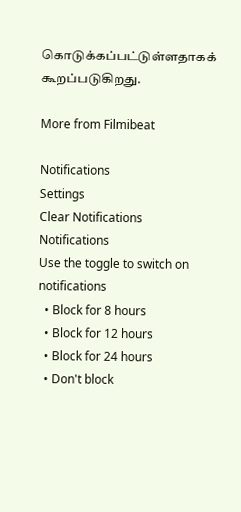கொடுக்கப்பட்டுள்ளதாகக் கூறப்படுகிறது.

More from Filmibeat

Notifications
Settings
Clear Notifications
Notifications
Use the toggle to switch on notifications
  • Block for 8 hours
  • Block for 12 hours
  • Block for 24 hours
  • Don't block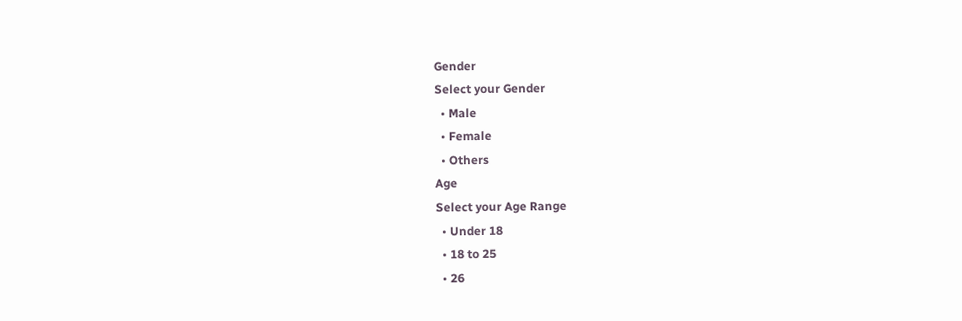Gender
Select your Gender
  • Male
  • Female
  • Others
Age
Select your Age Range
  • Under 18
  • 18 to 25
  • 26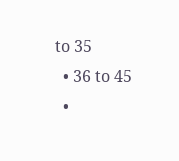to 35
  • 36 to 45
  •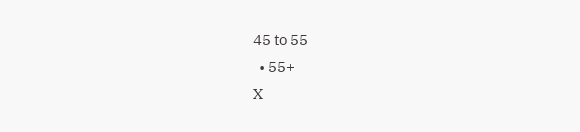45 to 55
  • 55+
X